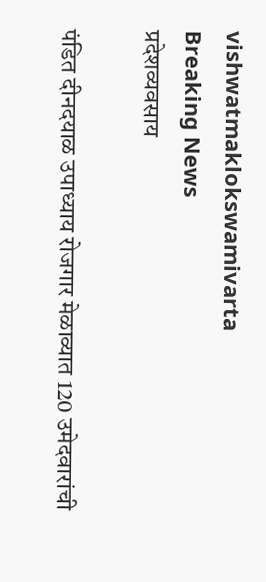vishwatmaklokswamivarta
Breaking News
प्रदेशव्यवसाय

पंडित दीनदयाळ उपाध्याय रोजगार मेळाव्यात 120 उमेदवारांची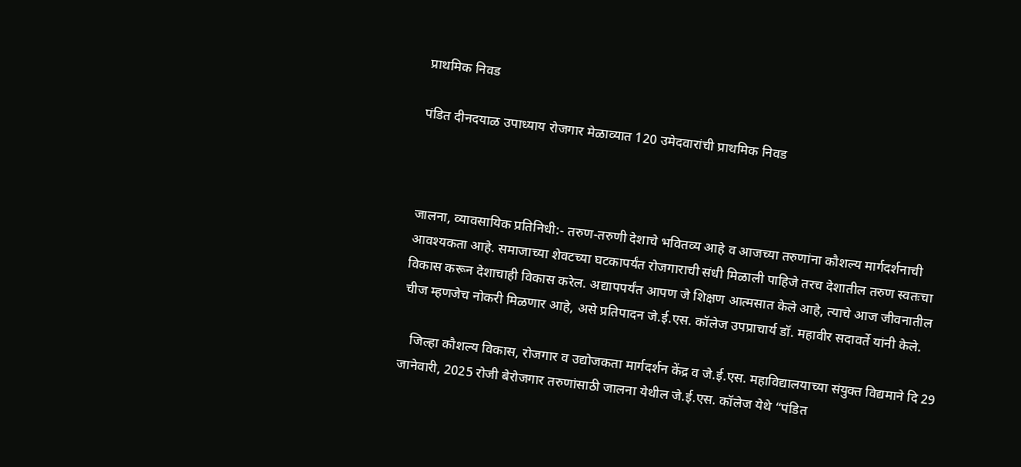प्राथमिक निवड

पंडित दीनदयाळ उपाध्याय रोजगार मेळाव्यात 120 उमेदवारांची प्राथमिक निवड



जालना, व्यावसायिक प्रतिनिधी:- तरुण-तरुणी देशाचे भवितव्य आहे व आजच्या तरुणांना कौशल्य मार्गदर्शनाची आवश्यकता आहे. समाजाच्या शेवटच्या घटकापर्यंत रोजगाराची संधी मिळाली पाहिजे तरच देशातील तरुण स्वतःचा विकास करून देशाचाही विकास करेल. अद्यापपर्यंत आपण जे शिक्षण आत्मसात केले आहे, त्याचे आज जीवनातील चीज म्हणजेच नोकरी मिळणार आहे, असे प्रतिपादन जे.ई.एस. कॉलेज उपप्राचार्य डॉ. महावीर सदावर्ते यांनी केले.

   जिल्हा कौशल्य विकास, रोजगार व उद्योजकता मार्गदर्शन केंद्र व जे.ई.एस. महाविद्यालयाच्या संयुक्त विद्यमाने दि 29 जानेवारी, 2025 रोजी बेरोजगार तरुणांसाठी जालना येथील जे.ई.एस. कॉलेज येथे “पंडित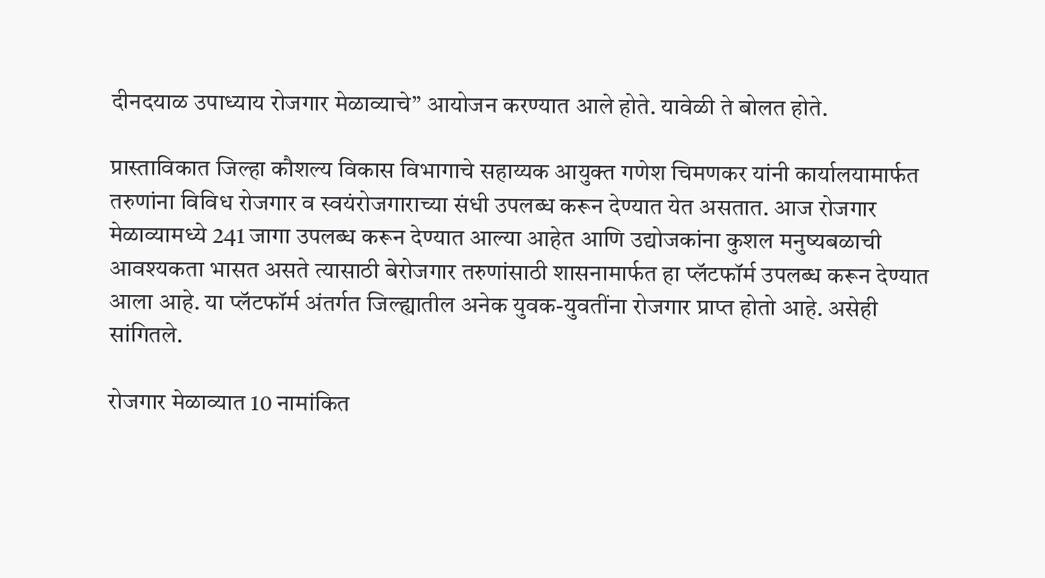दीनदयाळ उपाध्याय रोजगार मेळाव्याचे” आयोजन करण्यात आले होते. यावेळी ते बोलत होते.

प्रास्ताविकात जिल्हा कौशल्य विकास विभागाचे सहाय्यक आयुक्त गणेश चिमणकर यांनी कार्यालयामार्फत तरुणांना विविध रोजगार व स्वयंरोजगाराच्या संधी उपलब्ध करून देण्यात येत असतात. आज रोजगार मेळाव्यामध्ये 241 जागा उपलब्ध करून देण्यात आल्या आहेत आणि उद्योजकांना कुशल मनुष्यबळाची आवश्यकता भासत असते त्यासाठी बेरोजगार तरुणांसाठी शासनामार्फत हा प्लॅटफॉर्म उपलब्ध करून देण्यात आला आहे. या प्लॅटफॉर्म अंतर्गत जिल्ह्यातील अनेक युवक-युवतींना रोजगार प्राप्त होतो आहे. असेही सांगितले.

रोजगार मेळाव्यात 10 नामांकित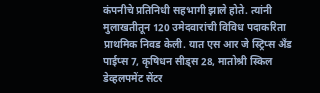कंपनीचे प्रतिनिधी सहभागी झाले होते. त्यांनी मुलाखतीतून 120 उमेदवारांची विविध पदाकरिता प्राथमिक निवड केली. यात एस आर जे स्ट्रिप्स अँड पाईप्स 7, कृषिधन सीड्स 28, मातोश्री स्किल डेव्हलपमेंट सेंटर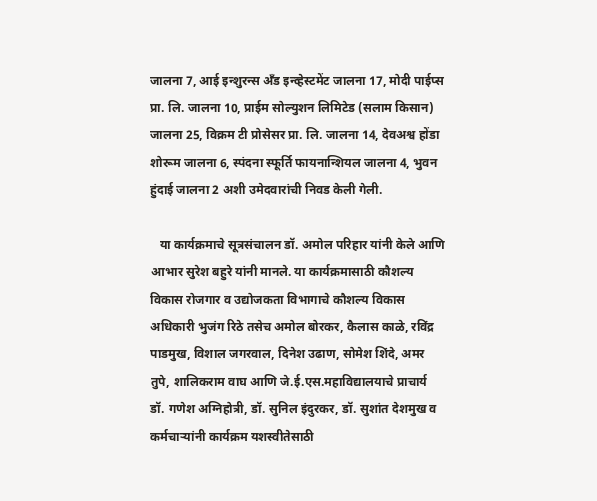जालना 7, आई इन्शुरन्स अँड इन्व्हेस्टमेंट जालना 17, मोदी पाईप्स प्रा. लि. जालना 10, प्राईम सोल्युशन लिमिटेड (सलाम किसान) जालना 25, विक्रम टी प्रोसेसर प्रा. लि. जालना 14, देवअश्व होंडा शोरूम जालना 6, स्पंदना स्फूर्ति फायनान्शियल जालना 4, भुवन हुंदाई जालना 2 अशी उमेदवारांची निवड केली गेली.

   या कार्यक्रमाचे सूत्रसंचालन डॉ. अमोल परिहार यांनी केले आणि आभार सुरेश बहुरे यांनी मानले. या कार्यक्रमासाठी कौशल्य विकास रोजगार व उद्योजकता विभागाचे कौशल्य विकास अधिकारी भुजंग रिठे तसेच अमोल बोरकर, कैलास काळे, रविंद्र पाडमुख, विशाल जगरवाल, दिनेश उढाण, सोमेश शिंदे, अमर तुपे, शालिकराम वाघ आणि जे.ई.एस.महाविद्यालयाचे प्राचार्य डॉ. गणेश अग्निहोत्री, डॉ. सुनिल इंदुरकर, डॉ. सुशांत देशमुख व कर्मचाऱ्यांनी कार्यक्रम यशस्वीतेसाठी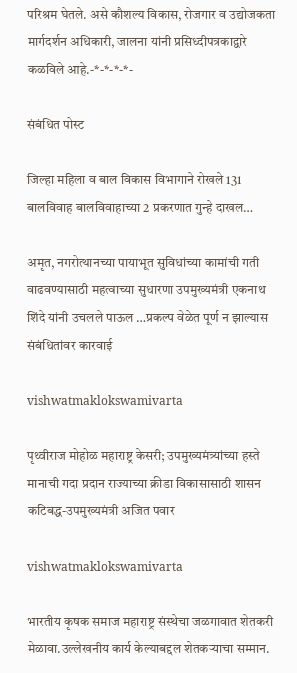परिश्रम घेतले. असे कौशल्य विकास, रोजगार व उद्योजकता मार्गदर्शन अधिकारी, जालना यांनी प्रसिध्दीपत्रकाद्वारे कळविले आहे.-*-*-*-*-

संबंधित पोस्ट

जिल्हा महिला व बाल विकास विभागाने रोखले 131 बालविवाह बालविवाहाच्या 2 प्रकरणात गुन्हे दाखल…

अमृत, नगरोत्थानच्या पायाभूत सुविधांच्या कामांची गती वाढवण्यासाठी महत्वाच्या सुधारणा उपमुख्यमंत्री एकनाथ शिंदे यांनी उचलले पाऊल …प्रकल्प वेळेत पूर्ण न झाल्यास संबंधितांवर कारवाई

vishwatmaklokswamivarta

पृथ्वीराज मोहोळ महाराष्ट्र केसरी; उपमुख्यमंत्र्यांच्या हस्ते मानाची गदा प्रदान राज्याच्या क्रीडा विकासासाठी शासन कटिबद्ध-उपमुख्यमंत्री अजित पवार

vishwatmaklokswamivarta

भारतीय कृषक समाज महाराष्ट्र संस्थेचा जळगावात शेतकरी मेळावा.उल्लेखनीय कार्य केल्याबद्दल शेतकऱ्याचा सम्मान.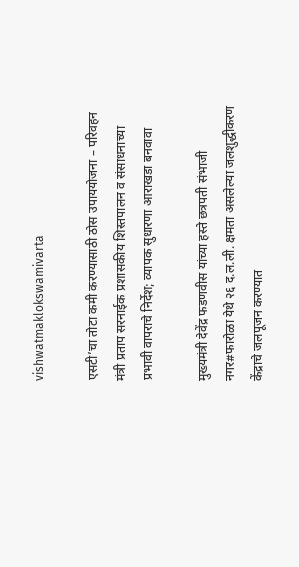vishwatmaklokswamivarta

एसटी’चा तोटा कमी करण्यासाठी ठोस उपाययोजना – परिवहन मंत्री प्रताप सरनाईक प्रशासकीय शिस्तपालन व संसाधनाच्या प्रभावी वापराचे निर्देश; व्यापक सुधारणा आराखडा बनवावा

मुख्यमंत्री देवेंद्र फडणवीस यांच्या हस्ते छत्रपती संभाजी नगर#फारोळा येथे २६ द.ल.ली. क्षमता असलेल्या जलशुद्धीकरण केंद्राचे जलपूजन करण्यात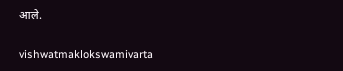आले.

vishwatmaklokswamivarta